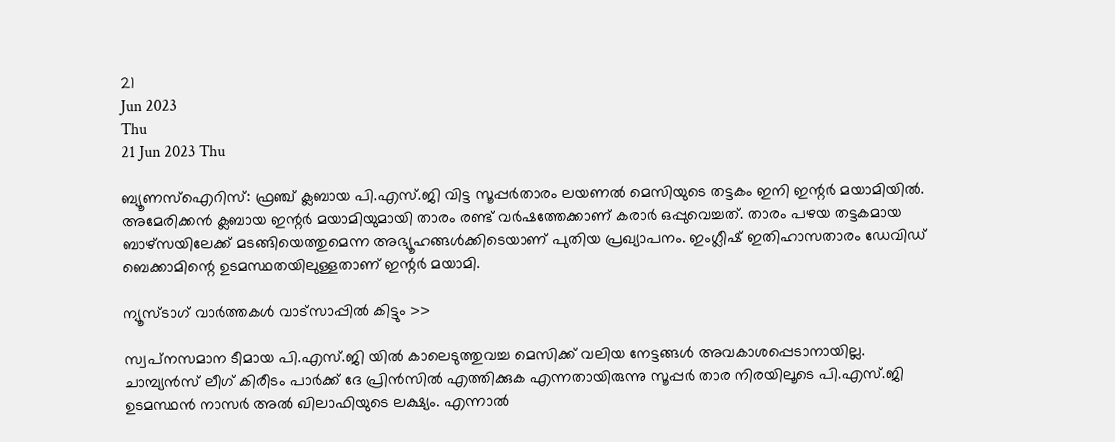21
Jun 2023
Thu
21 Jun 2023 Thu

ബ്യൂണസ്‌ഐറിസ്: ഫ്രഞ്ച് ക്ലബായ പി.എസ്.ജി വിട്ട സൂപ്പര്‍താരം ലയണല്‍ മെസിയുടെ തട്ടകം ഇനി ഇന്റര്‍ മയാമിയില്‍. അമേരിക്കന്‍ ക്ലബായ ഇന്റര്‍ മയാമിയുമായി താരം രണ്ട് വര്‍ഷത്തേക്കാണ് കരാര്‍ ഒപ്പുവെച്ചത്. താരം പഴയ തട്ടകമായ ബാഴ്‌സയിലേക്ക് മടങ്ങിയെത്തുമെന്ന അഭ്യൂഹങ്ങള്‍ക്കിടെയാണ് പുതിയ പ്രഖ്യാപനം. ഇംഗ്ലീഷ് ഇതിഹാസതാരം ഡേവിഡ് ബെക്കാമിന്റെ ഉടമസ്ഥതയിലുള്ളതാണ് ഇന്റര്‍ മയാമി.

ന്യൂസ്ടാഗ് വാര്‍ത്തകള്‍ വാട്‌സാപ്പില്‍ കിട്ടും >>

സ്വപ്‌നസമാന ടീമായ പി.എസ്.ജി യില്‍ കാലെടുത്തുവച്ച മെസിക്ക് വലിയ നേട്ടങ്ങള്‍ അവകാശപ്പെടാനായില്ല. ചാമ്പ്യന്‍സ് ലീഗ് കിരീടം പാര്‍ക്ക് ദേ പ്രിന്‍സില്‍ എത്തിക്കുക എന്നതായിരുന്നു സൂപ്പര്‍ താര നിരയിലൂടെ പി.എസ്.ജി ഉടമസ്ഥന്‍ നാസര്‍ അല്‍ ഖിലാഫിയുടെ ലക്ഷ്യം. എന്നാല്‍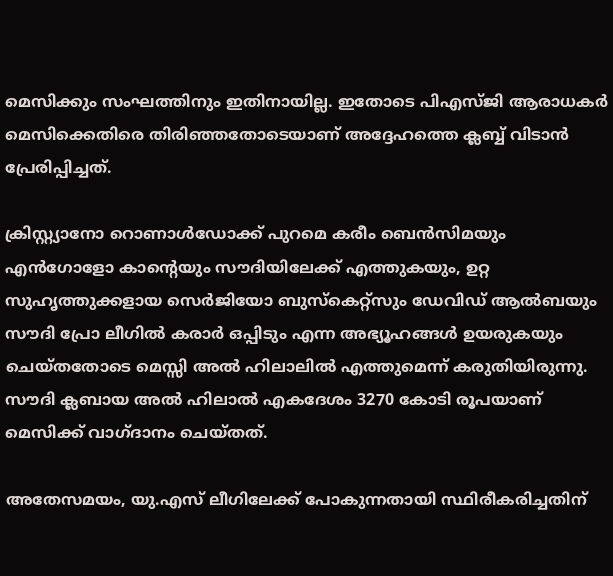മെസിക്കും സംഘത്തിനും ഇതിനായില്ല. ഇതോടെ പിഎസ്ജി ആരാധകര്‍ മെസിക്കെതിരെ തിരിഞ്ഞതോടെയാണ് അദ്ദേഹത്തെ ക്ലബ്ബ് വിടാന്‍ പ്രേരിപ്പിച്ചത്.

ക്രിസ്റ്റ്യാനോ റൊണാള്‍ഡോക്ക് പുറമെ കരീം ബെന്‍സിമയും എന്‍ഗോളോ കാന്റെയും സൗദിയിലേക്ക് എത്തുകയും, ഉറ്റ സുഹൃത്തുക്കളായ സെര്‍ജിയോ ബുസ്‌കെറ്റ്‌സും ഡേവിഡ് ആല്‍ബയും സൗദി പ്രോ ലീഗില്‍ കരാര്‍ ഒപ്പിടും എന്ന അഭ്യൂഹങ്ങള്‍ ഉയരുകയും ചെയ്തതോടെ മെസ്സി അല്‍ ഹിലാലില്‍ എത്തുമെന്ന് കരുതിയിരുന്നു. സൗദി ക്ലബായ അല്‍ ഹിലാല്‍ എകദേശം 3270 കോടി രൂപയാണ് മെസിക്ക് വാഗ്ദാനം ചെയ്തത്.

അതേസമയം, യു.എസ് ലീഗിലേക്ക് പോകുന്നതായി സ്ഥിരീകരിച്ചതിന്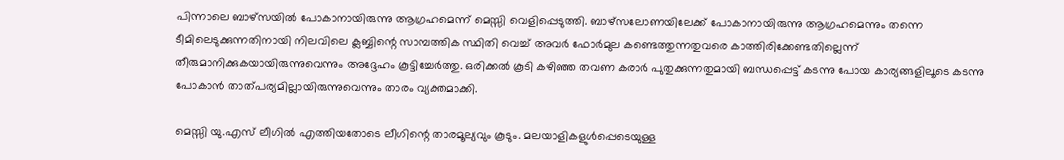പിന്നാലെ ബാഴ്‌സയില്‍ പോകാനായിരുന്നു ആഗ്രഹമെന്ന് മെസ്സി വെളിപ്പെടുത്തി. ബാഴ്‌സലോണയിലേക്ക് പോകാനായിരുന്നു ആഗ്രഹമെന്നും തന്നെ ടീമിലെടുക്കുന്നതിനായി നിലവിലെ ക്ലബ്ബിന്റെ സാമ്പത്തിക സ്ഥിതി വെച്ച് അവര്‍ ഫോര്‍മുല കണ്ടെത്തുന്നതുവരെ കാത്തിരിക്കേണ്ടതില്ലെന്ന് തീരുമാനിക്കുകയായിരുന്നുവെന്നും അദ്ദേഹം കൂട്ടിച്ചേര്‍ത്തു. ഒരിക്കല്‍ കൂടി കഴിഞ്ഞ തവണ കരാര്‍ പുതുക്കുന്നതുമായി ബന്ധപ്പെട്ട് കടന്നു പോയ കാര്യങ്ങളിലൂടെ കടന്നു പോകാന്‍ താത്പര്യമില്ലായിരുന്നുവെന്നും താരം വ്യക്തമാക്കി.

മെസ്സി യു.എസ് ലീഗില്‍ എത്തിയതോടെ ലീഗിന്റെ താരമൂല്യവും കൂടും. മലയാളികളുള്‍പ്പെടെയുള്ള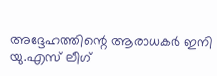അദ്ദേഹത്തിന്റെ ആരാധകര്‍ ഇനി യു.എസ് ലീഗ്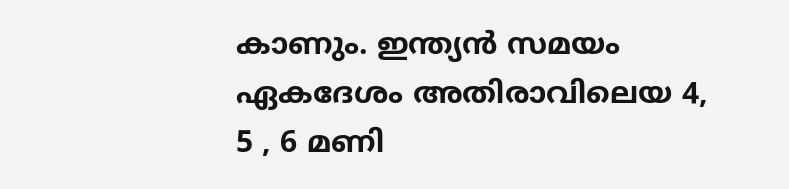കാണും. ഇന്ത്യന്‍ സമയം ഏകദേശം അതിരാവിലെയ 4, 5 , 6 മണി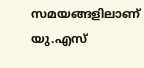സമയങ്ങളിലാണ് യു.എസ്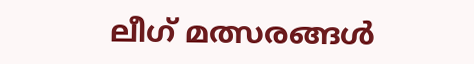ലീഗ് മത്സരങ്ങള്‍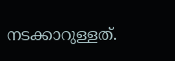നടക്കാറുള്ളത്.